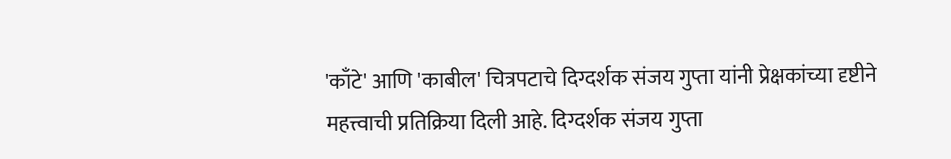'काँटे' आणि 'काबील' चित्रपटाचे दिग्दर्शक संजय गुप्ता यांनी प्रेक्षकांच्या दृष्टीने महत्त्वाची प्रतिक्रिया दिली आहे. दिग्दर्शक संजय गुप्ता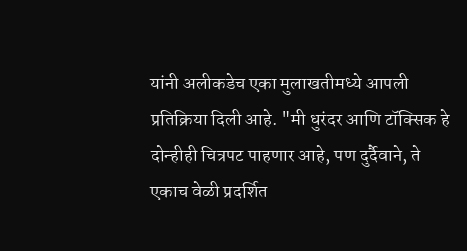यांनी अलीकडेच एका मुलाखतीमध्ये आपली प्रतिक्रिया दिली आहे. "मी धुरंदर आणि टॉक्सिक हे दोन्हीही चित्रपट पाहणार आहे, पण दुर्दैवाने, ते एकाच वेळी प्रदर्शित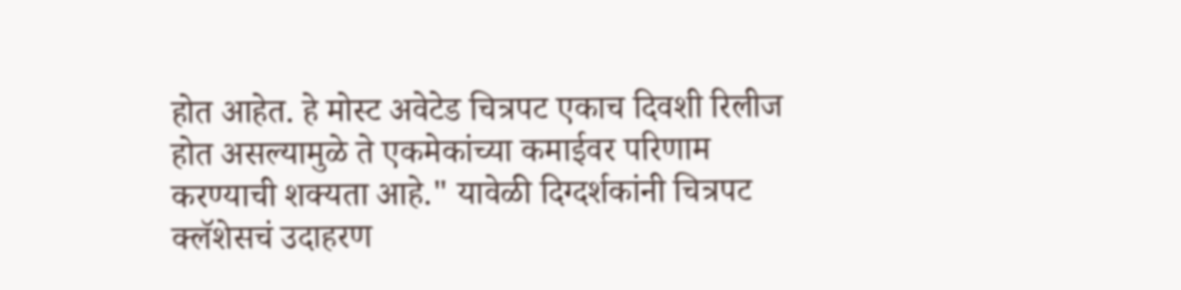होत आहेत. हे मोस्ट अवेटेड चित्रपट एकाच दिवशी रिलीज होत असल्यामुळे ते एकमेकांच्या कमाईवर परिणाम करण्याची शक्यता आहे." यावेळी दिग्दर्शकांनी चित्रपट क्लॅशेसचं उदाहरण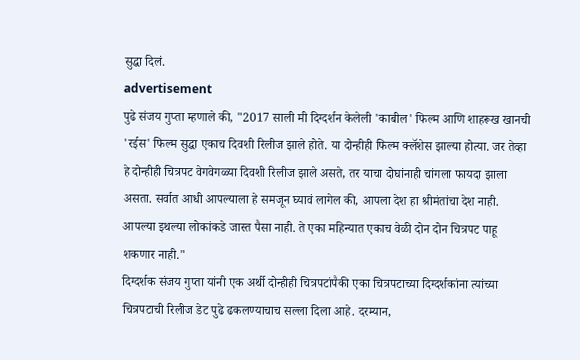सुद्धा दिलं.
advertisement
पुढे संजय गुप्ता म्हणाले की, "2017 साली मी दिग्दर्शन केलेली 'काबील' फिल्म आणि शाहरूख खानची 'रईस' फिल्म सुद्धा एकाच दिवशी रिलीज झाले होते. या दोन्हीही फिल्म क्लॅशेस झाल्या होत्या. जर तेव्हा हे दोन्हीही चित्रपट वेगवेगळ्या दिवशी रिलीज झाले असते, तर याचा दोघांनाही चांगला फायदा झाला असता. सर्वात आधी आपल्याला हे समजून घ्यावं लागेल की, आपला देश हा श्रीमंतांचा देश नाही. आपल्या इथल्या लोकांकडे जास्त पैसा नाही. ते एका महिन्यात एकाच वेळी दोन दोन चित्रपट पाहू शकणार नाही."
दिग्दर्शक संजय गुप्ता यांनी एक अर्थी दोन्हीही चित्रपटांपैकी एका चित्रपटाच्या दिग्दर्शकांना त्यांच्या चित्रपटाची रिलीज डेट पुढे ढकलण्याचाच सल्ला दिला आहे. दरम्यान,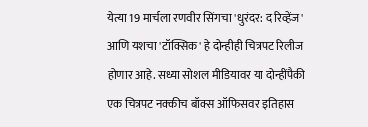येत्या 19 मार्चला रणवीर सिंगचा 'धुरंदर: द रिव्हेंज' आणि यशचा 'टॉक्सिक' हे दोन्हीही चित्रपट रिलीज होणार आहे. सध्या सोशल मीडियावर या दोन्हींपैकी एक चित्रपट नक्कीच बॉक्स ऑफिसवर इतिहास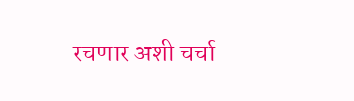रचणार अशी चर्चा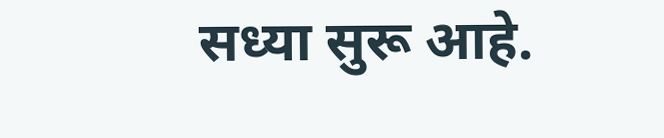सध्या सुरू आहे.